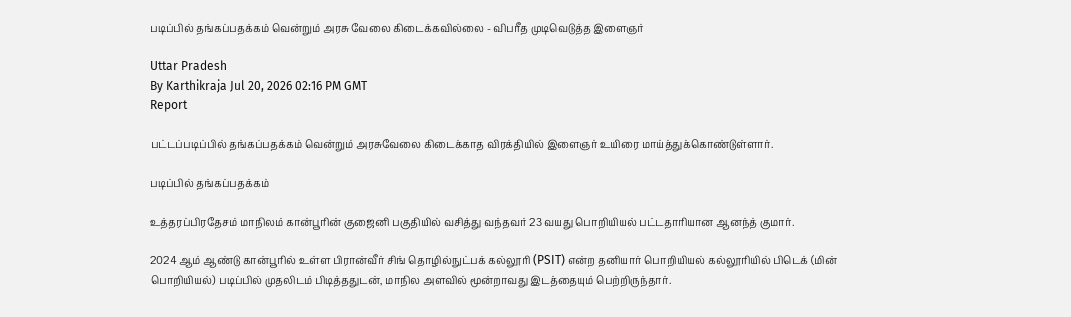படிப்பில் தங்கப்பதக்கம் வென்றும் அரசு வேலை கிடைக்கவில்லை - விபரீத முடிவெடுத்த இளைஞர்

Uttar Pradesh
By Karthikraja Jul 20, 2026 02:16 PM GMT
Report

பட்டப்படிப்பில் தங்கப்பதக்கம் வென்றும் அரசுவேலை கிடைக்காத விரக்தியில் இளைஞர் உயிரை மாய்த்துக்கொண்டுள்ளார்.

படிப்பில் தங்கப்பதக்கம்

உத்தரப்பிரதேசம் மாநிலம் கான்பூரின் குஜைனி பகுதியில் வசித்து வந்தவர் 23 வயது பொறியியல் பட்டதாரியான ஆனந்த் குமார்.

2024 ஆம் ஆண்டு கான்பூரில் உள்ள பிரான்வீர் சிங் தொழில்நுட்பக் கல்லூரி (PSIT) என்ற தனியார் பொறியியல் கல்லூரியில் பிடெக் (மின் பொறியியல்) படிப்பில் முதலிடம் பிடித்ததுடன், மாநில அளவில் மூன்றாவது இடத்தையும் பெற்றிருந்தார்.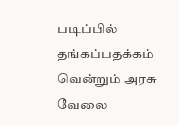படிப்பில் தங்கப்பதக்கம் வென்றும் அரசு வேலை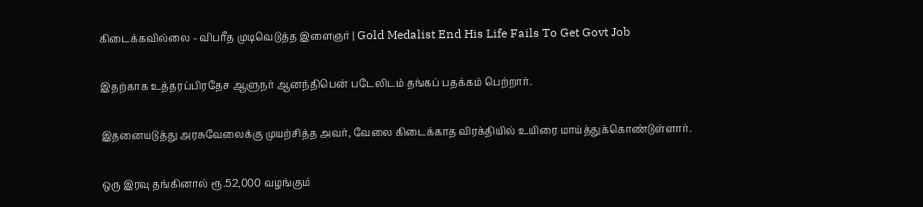கிடைக்கவில்லை - விபரீத முடிவெடுத்த இளைஞர் | Gold Medalist End His Life Fails To Get Govt Job

இதற்காக உத்தரப்பிரதேச ஆளுநர் ஆனந்திபென் படேலிடம் தங்கப் பதக்கம் பெற்றார்.

இதனையடுத்து அரசுவேலைக்கு முயற்சித்த அவர், வேலை கிடைக்காத விரக்தியில் உயிரை மாய்த்துக்கொண்டுள்ளார்.

ஒரு இரவு தங்கினால் ரூ.52,000 வழங்கும்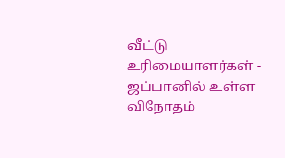வீட்டு உரிமையாளர்கள் - ஜப்பானில் உள்ள விநோதம்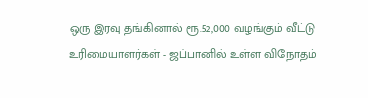ஒரு இரவு தங்கினால் ரூ.52,000 வழங்கும் வீட்டு உரிமையாளர்கள் - ஜப்பானில் உள்ள விநோதம்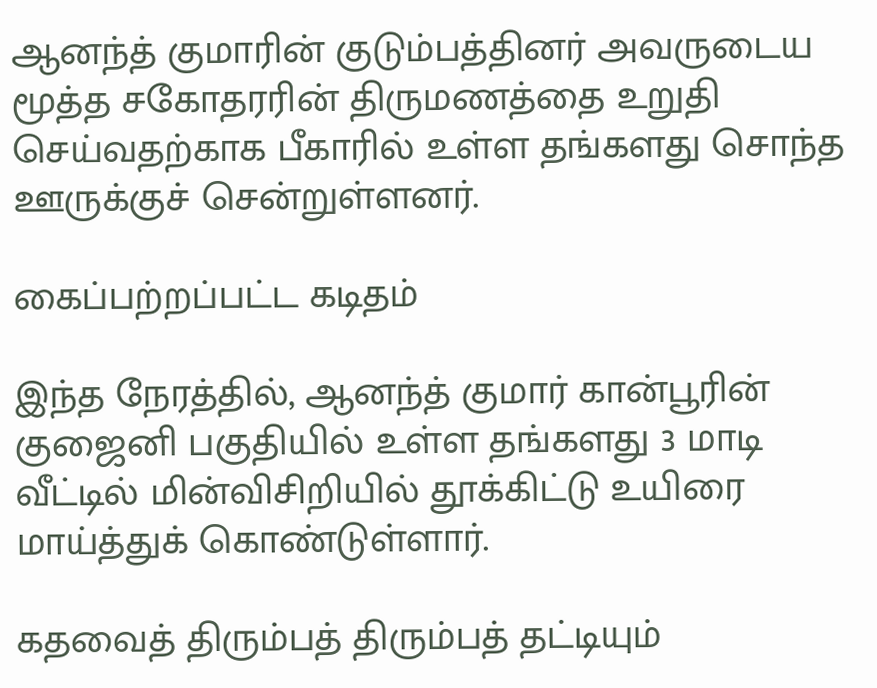ஆனந்த் குமாரின் குடும்பத்தினர் அவருடைய மூத்த சகோதரரின் திருமணத்தை உறுதி செய்வதற்காக பீகாரில் உள்ள தங்களது சொந்த ஊருக்குச் சென்றுள்ளனர்.

கைப்பற்றப்பட்ட கடிதம்

இந்த நேரத்தில், ஆனந்த் குமார் கான்பூரின் குஜைனி பகுதியில் உள்ள தங்களது 3 மாடி வீட்டில் மின்விசிறியில் தூக்கிட்டு உயிரை மாய்த்துக் கொண்டுள்ளார்.

கதவைத் திரும்பத் திரும்பத் தட்டியும்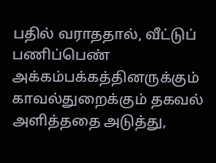பதில் வராததால், வீட்டுப் பணிப்பெண் அக்கம்பக்கத்தினருக்கும் காவல்துறைக்கும் தகவல் அளித்ததை அடுத்து,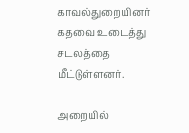காவல்துறையினர் கதவை உடைத்து சடலத்தை மீட்டுள்ளனர்.

அறையில்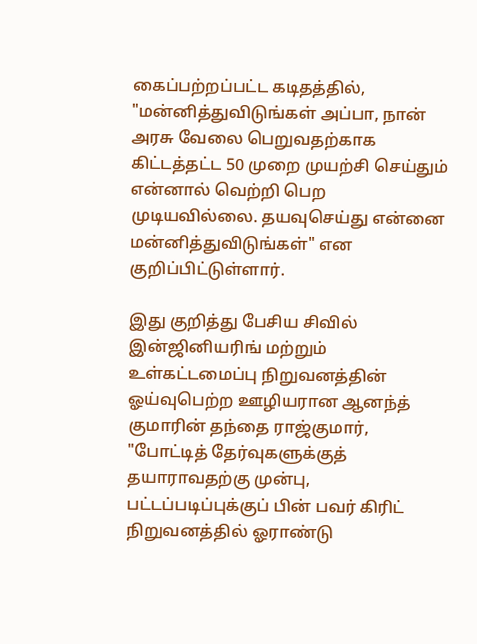கைப்பற்றப்பட்ட கடிதத்தில், "மன்னித்துவிடுங்கள் அப்பா, நான் அரசு வேலை பெறுவதற்காக கிட்டத்தட்ட 50 முறை முயற்சி செய்தும் என்னால் வெற்றி பெற முடியவில்லை. தயவுசெய்து என்னை மன்னித்துவிடுங்கள்" என குறிப்பிட்டுள்ளார்.

இது குறித்து பேசிய சிவில் இன்ஜினியரிங் மற்றும் உள்கட்டமைப்பு நிறுவனத்தின் ஓய்வுபெற்ற ஊழியரான ஆனந்த் குமாரின் தந்தை ராஜ்குமார், "போட்டித் தேர்வுகளுக்குத் தயாராவதற்கு முன்பு, பட்டப்படிப்புக்குப் பின் பவர் கிரிட் நிறுவனத்தில் ஓராண்டு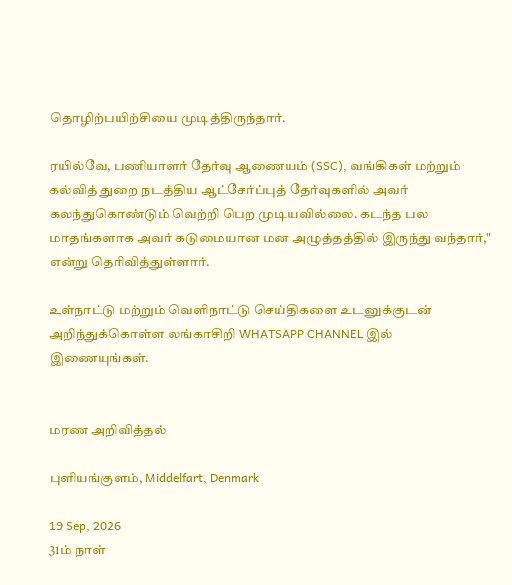தொழிற்பயிற்சியை முடித்திருந்தார்.

ரயில்வே, பணியாளர் தேர்வு ஆணையம் (SSC), வங்கிகள் மற்றும் கல்வித் துறை நடத்திய ஆட்சேர்ப்புத் தேர்வுகளில் அவர் கலந்துகொண்டும் வெற்றி பெற முடியவில்லை. கடந்த பல மாதங்களாக அவர் கடுமையான மன அழுத்தத்தில் இருந்து வந்தார்," என்று தெரிவித்துள்ளார்.

உள்நாட்டு மற்றும் வெளிநாட்டு செய்திகளை உடனுக்குடன் அறிந்துக்கொள்ள லங்காசிறி WHATSAPP CHANNEL இல் இணையுங்கள்.


மரண அறிவித்தல்

புளியங்குளம், Middelfart, Denmark

19 Sep, 2026
31ம் நாள்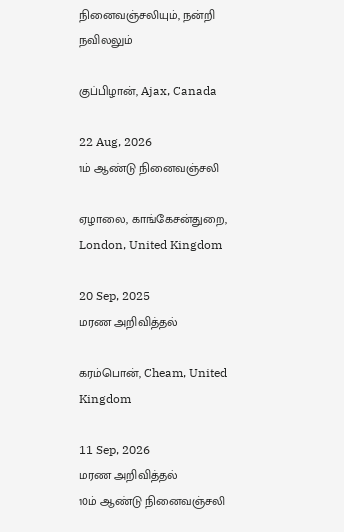நினைவஞ்சலியும், நன்றி நவிலலும்

குப்பிழான், Ajax, Canada

22 Aug, 2026
1ம் ஆண்டு நினைவஞ்சலி

ஏழாலை, காங்கேசன்துறை, London, United Kingdom

20 Sep, 2025
மரண அறிவித்தல்

கரம்பொன், Cheam, United Kingdom

11 Sep, 2026
மரண அறிவித்தல்
10ம் ஆண்டு நினைவஞ்சலி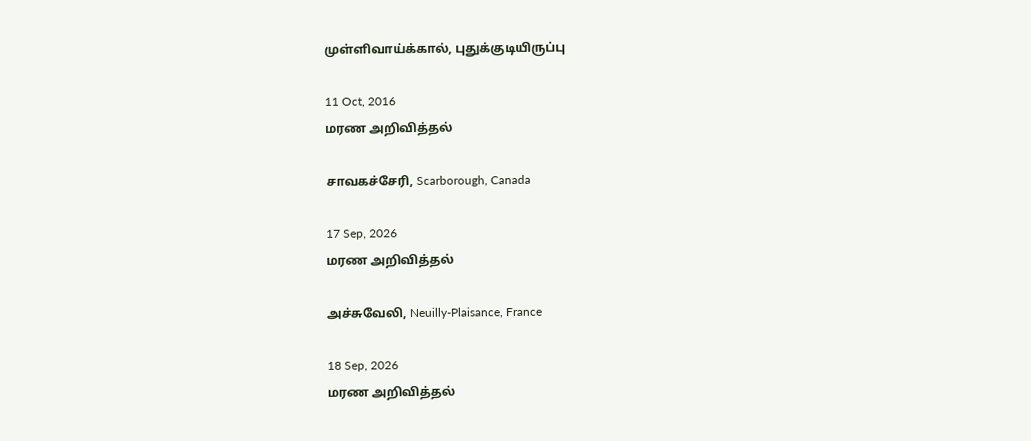முள்ளிவாய்க்கால், புதுக்குடியிருப்பு

11 Oct, 2016
மரண அறிவித்தல்

சாவகச்சேரி, Scarborough, Canada

17 Sep, 2026
மரண அறிவித்தல்

அச்சுவேலி, Neuilly-Plaisance, France

18 Sep, 2026
மரண அறிவித்தல்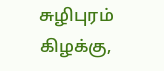சுழிபுரம் கிழக்கு,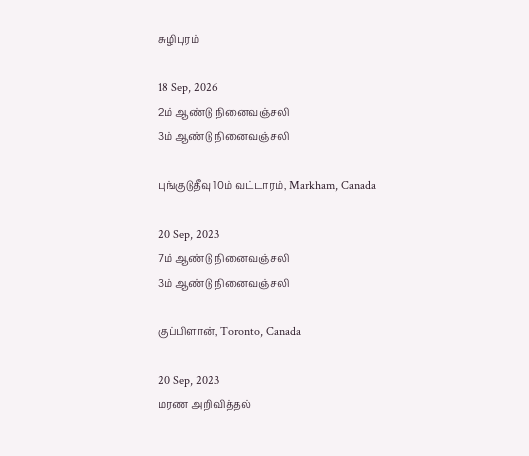சுழிபுரம்

18 Sep, 2026
2ம் ஆண்டு நினைவஞ்சலி
3ம் ஆண்டு நினைவஞ்சலி

புங்குடுதீவு 10ம் வட்டாரம், Markham, Canada

20 Sep, 2023
7ம் ஆண்டு நினைவஞ்சலி
3ம் ஆண்டு நினைவஞ்சலி

குப்பிளான், Toronto, Canada

20 Sep, 2023
மரண அறிவித்தல்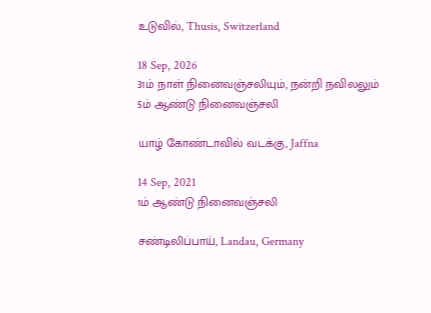உடுவில், Thusis, Switzerland

18 Sep, 2026
31ம் நாள் நினைவஞ்சலியும், நன்றி நவிலலும்
5ம் ஆண்டு நினைவஞ்சலி

யாழ் கோண்டாவில் வடக்கு, Jaffna

14 Sep, 2021
1ம் ஆண்டு நினைவஞ்சலி

சண்டிலிப்பாய், Landau, Germany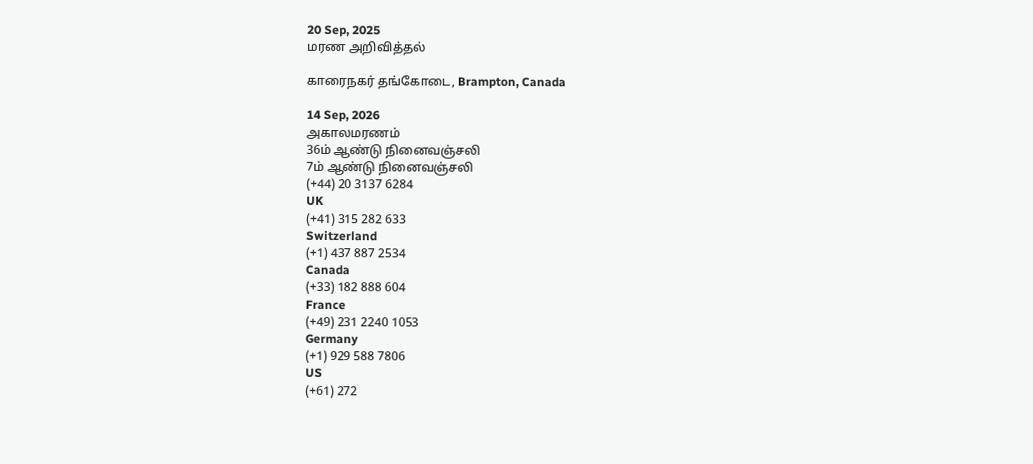20 Sep, 2025
மரண அறிவித்தல்

காரைநகர் தங்கோடை, Brampton, Canada

14 Sep, 2026
அகாலமரணம்
36ம் ஆண்டு நினைவஞ்சலி
7ம் ஆண்டு நினைவஞ்சலி
(+44) 20 3137 6284
UK
(+41) 315 282 633
Switzerland
(+1) 437 887 2534
Canada
(+33) 182 888 604
France
(+49) 231 2240 1053
Germany
(+1) 929 588 7806
US
(+61) 272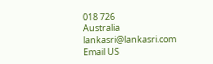018 726
Australia
lankasri@lankasri.com
Email US